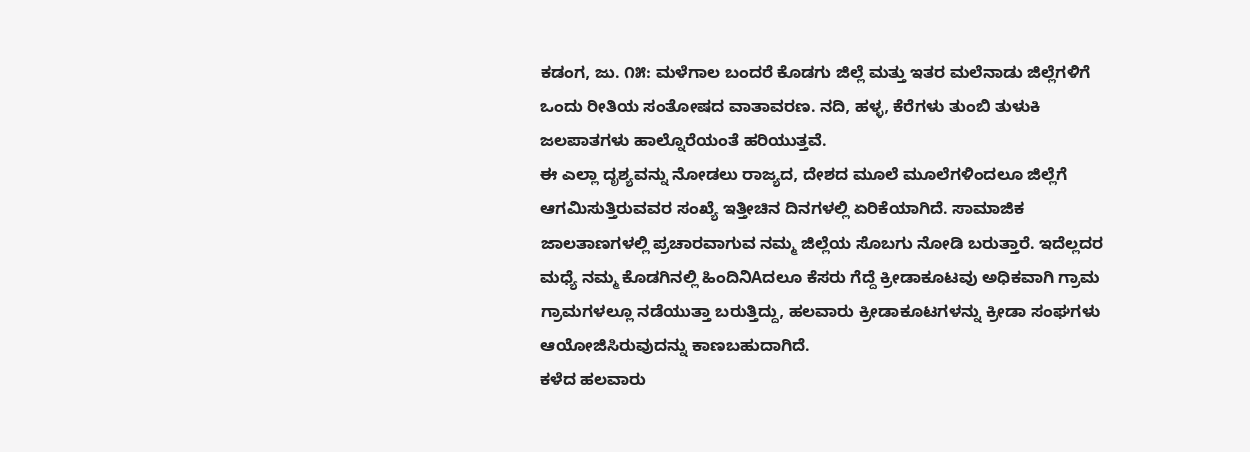ಕಡಂಗ, ಜು. ೧೫: ಮಳೆಗಾಲ ಬಂದರೆ ಕೊಡಗು ಜಿಲ್ಲೆ ಮತ್ತು ಇತರ ಮಲೆನಾಡು ಜಿಲ್ಲೆಗಳಿಗೆ ಒಂದು ರೀತಿಯ ಸಂತೋಷದ ವಾತಾವರಣ. ನದಿ, ಹಳ್ಳ, ಕೆರೆಗಳು ತುಂಬಿ ತುಳುಕಿ ಜಲಪಾತಗಳು ಹಾಲ್ನೊರೆಯಂತೆ ಹರಿಯುತ್ತವೆ.
ಈ ಎಲ್ಲಾ ದೃಶ್ಯವನ್ನು ನೋಡಲು ರಾಜ್ಯದ, ದೇಶದ ಮೂಲೆ ಮೂಲೆಗಳಿಂದಲೂ ಜಿಲ್ಲೆಗೆ ಆಗಮಿಸುತ್ತಿರುವವರ ಸಂಖ್ಯೆ ಇತ್ತೀಚಿನ ದಿನಗಳಲ್ಲಿ ಏರಿಕೆಯಾಗಿದೆ. ಸಾಮಾಜಿಕ ಜಾಲತಾಣಗಳಲ್ಲಿ ಪ್ರಚಾರವಾಗುವ ನಮ್ಮ ಜಿಲ್ಲೆಯ ಸೊಬಗು ನೋಡಿ ಬರುತ್ತಾರೆ. ಇದೆಲ್ಲದರ ಮಧ್ಯೆ ನಮ್ಮ ಕೊಡಗಿನಲ್ಲಿ ಹಿಂದಿನಿAದಲೂ ಕೆಸರು ಗೆದ್ದೆ ಕ್ರೀಡಾಕೂಟವು ಅಧಿಕವಾಗಿ ಗ್ರಾಮ ಗ್ರಾಮಗಳಲ್ಲೂ ನಡೆಯುತ್ತಾ ಬರುತ್ತಿದ್ದು, ಹಲವಾರು ಕ್ರೀಡಾಕೂಟಗಳನ್ನು ಕ್ರೀಡಾ ಸಂಘಗಳು ಆಯೋಜಿಸಿರುವುದನ್ನು ಕಾಣಬಹುದಾಗಿದೆ.
ಕಳೆದ ಹಲವಾರು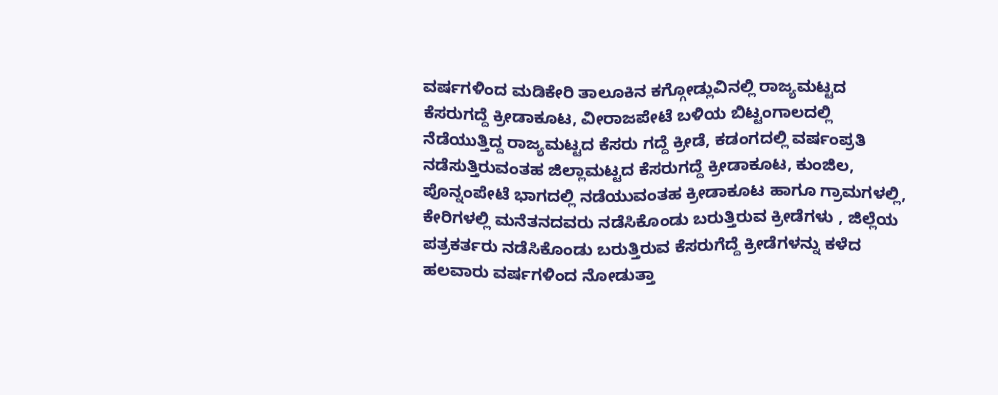ವರ್ಷಗಳಿಂದ ಮಡಿಕೇರಿ ತಾಲೂಕಿನ ಕಗ್ಗೋಡ್ಲುವಿನಲ್ಲಿ ರಾಜ್ಯಮಟ್ಟದ ಕೆಸರುಗದ್ದೆ ಕ್ರೀಡಾಕೂಟ, ವೀರಾಜಪೇಟೆ ಬಳಿಯ ಬಿಟ್ಟಂಗಾಲದಲ್ಲಿ ನೆಡೆಯುತ್ತಿದ್ದ ರಾಜ್ಯಮಟ್ಟದ ಕೆಸರು ಗದ್ದೆ ಕ್ರೀಡೆ, ಕಡಂಗದಲ್ಲಿ ವರ್ಷಂಪ್ರತಿ ನಡೆಸುತ್ತಿರುವಂತಹ ಜಿಲ್ಲಾಮಟ್ಟದ ಕೆಸರುಗದ್ದೆ ಕ್ರೀಡಾಕೂಟ, ಕುಂಜಿಲ, ಪೊನ್ನಂಪೇಟೆ ಭಾಗದಲ್ಲಿ ನಡೆಯುವಂತಹ ಕ್ರೀಡಾಕೂಟ ಹಾಗೂ ಗ್ರಾಮಗಳಲ್ಲಿ, ಕೇರಿಗಳಲ್ಲಿ ಮನೆತನದವರು ನಡೆಸಿಕೊಂಡು ಬರುತ್ತಿರುವ ಕ್ರೀಡೆಗಳು , ಜಿಲ್ಲೆಯ ಪತ್ರಕರ್ತರು ನಡೆಸಿಕೊಂಡು ಬರುತ್ತಿರುವ ಕೆಸರುಗೆದ್ದೆ ಕ್ರೀಡೆಗಳನ್ನು ಕಳೆದ ಹಲವಾರು ವರ್ಷಗಳಿಂದ ನೋಡುತ್ತಾ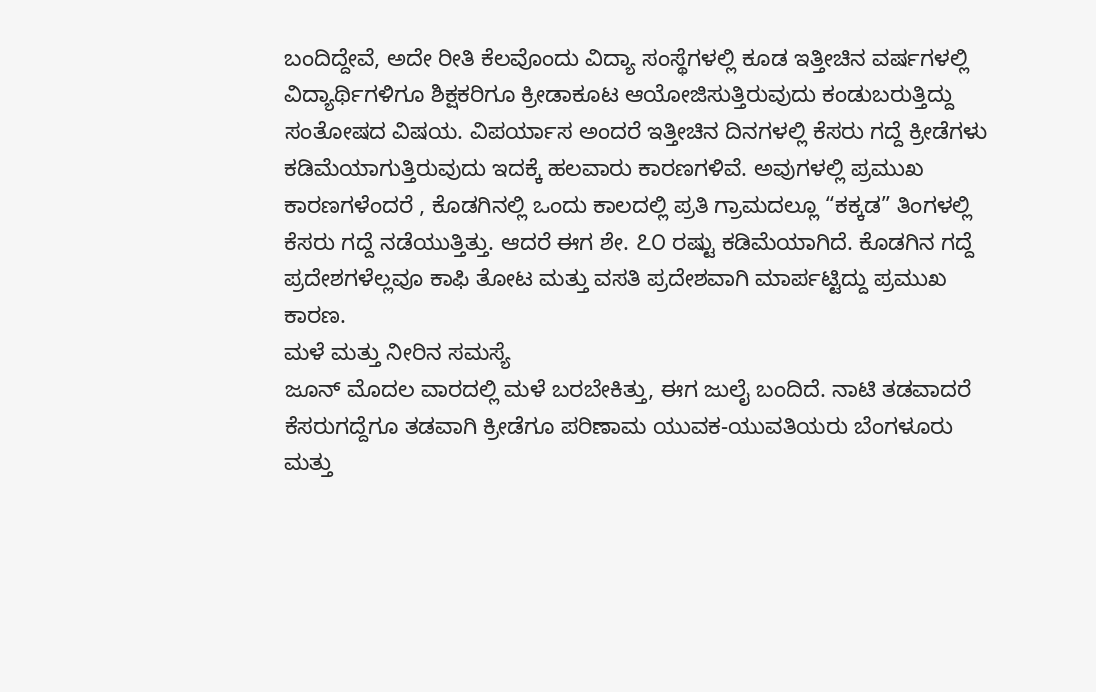ಬಂದಿದ್ದೇವೆ, ಅದೇ ರೀತಿ ಕೆಲವೊಂದು ವಿದ್ಯಾ ಸಂಸ್ಥೆಗಳಲ್ಲಿ ಕೂಡ ಇತ್ತೀಚಿನ ವರ್ಷಗಳಲ್ಲಿ ವಿದ್ಯಾರ್ಥಿಗಳಿಗೂ ಶಿಕ್ಷಕರಿಗೂ ಕ್ರೀಡಾಕೂಟ ಆಯೋಜಿಸುತ್ತಿರುವುದು ಕಂಡುಬರುತ್ತಿದ್ದು ಸಂತೋಷದ ವಿಷಯ. ವಿಪರ್ಯಾಸ ಅಂದರೆ ಇತ್ತೀಚಿನ ದಿನಗಳಲ್ಲಿ ಕೆಸರು ಗದ್ದೆ ಕ್ರೀಡೆಗಳು ಕಡಿಮೆಯಾಗುತ್ತಿರುವುದು ಇದಕ್ಕೆ ಹಲವಾರು ಕಾರಣಗಳಿವೆ. ಅವುಗಳಲ್ಲಿ ಪ್ರಮುಖ ಕಾರಣಗಳೆಂದರೆ , ಕೊಡಗಿನಲ್ಲಿ ಒಂದು ಕಾಲದಲ್ಲಿ ಪ್ರತಿ ಗ್ರಾಮದಲ್ಲೂ “ಕಕ್ಕಡ” ತಿಂಗಳಲ್ಲಿ ಕೆಸರು ಗದ್ದೆ ನಡೆಯುತ್ತಿತ್ತು. ಆದರೆ ಈಗ ಶೇ. ೭೦ ರಷ್ಟು ಕಡಿಮೆಯಾಗಿದೆ. ಕೊಡಗಿನ ಗದ್ದೆ ಪ್ರದೇಶಗಳೆಲ್ಲವೂ ಕಾಫಿ ತೋಟ ಮತ್ತು ವಸತಿ ಪ್ರದೇಶವಾಗಿ ಮಾರ್ಪಟ್ಟಿದ್ದು ಪ್ರಮುಖ ಕಾರಣ.
ಮಳೆ ಮತ್ತು ನೀರಿನ ಸಮಸ್ಯೆ
ಜೂನ್ ಮೊದಲ ವಾರದಲ್ಲಿ ಮಳೆ ಬರಬೇಕಿತ್ತು, ಈಗ ಜುಲೈ ಬಂದಿದೆ. ನಾಟಿ ತಡವಾದರೆ ಕೆಸರುಗದ್ದೆಗೂ ತಡವಾಗಿ ಕ್ರೀಡೆಗೂ ಪರಿಣಾಮ ಯುವಕ-ಯುವತಿಯರು ಬೆಂಗಳೂರು ಮತ್ತು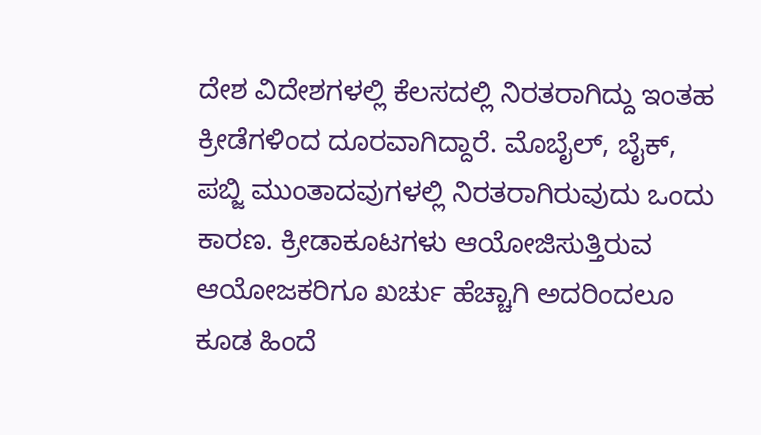ದೇಶ ವಿದೇಶಗಳಲ್ಲಿ ಕೆಲಸದಲ್ಲಿ ನಿರತರಾಗಿದ್ದು ಇಂತಹ ಕ್ರೀಡೆಗಳಿಂದ ದೂರವಾಗಿದ್ದಾರೆ. ಮೊಬೈಲ್, ಬೈಕ್, ಪಬ್ಜಿ ಮುಂತಾದವುಗಳಲ್ಲಿ ನಿರತರಾಗಿರುವುದು ಒಂದು ಕಾರಣ. ಕ್ರೀಡಾಕೂಟಗಳು ಆಯೋಜಿಸುತ್ತಿರುವ ಆಯೋಜಕರಿಗೂ ಖರ್ಚು ಹೆಚ್ಚಾಗಿ ಅದರಿಂದಲೂ ಕೂಡ ಹಿಂದೆ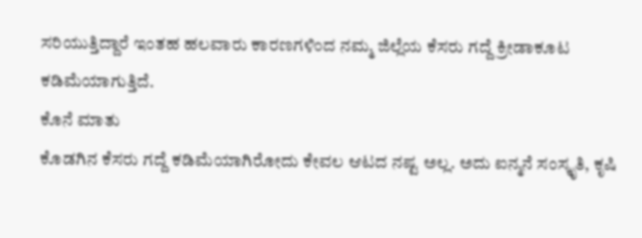ಸರಿಯುತ್ತಿದ್ದಾರೆ ಇಂತಹ ಹಲವಾರು ಕಾರಣಗಳಿಂದ ನಮ್ಮ ಜಿಲ್ಲೆಯ ಕೆಸರು ಗದ್ದೆ ಕ್ರೀಡಾಕೂಟ ಕಡಿಮೆಯಾಗುತ್ತಿದೆ.
ಕೊನೆ ಮಾತು
ಕೊಡಗಿನ ಕೆಸರು ಗದ್ದೆ ಕಡಿಮೆಯಾಗಿರೋದು ಕೇವಲ ಆಟದ ನಷ್ಟ ಅಲ್ಲ. ಅದು ಐನ್ಮನೆ ಸಂಸ್ಕೃತಿ, ಕೃಷಿ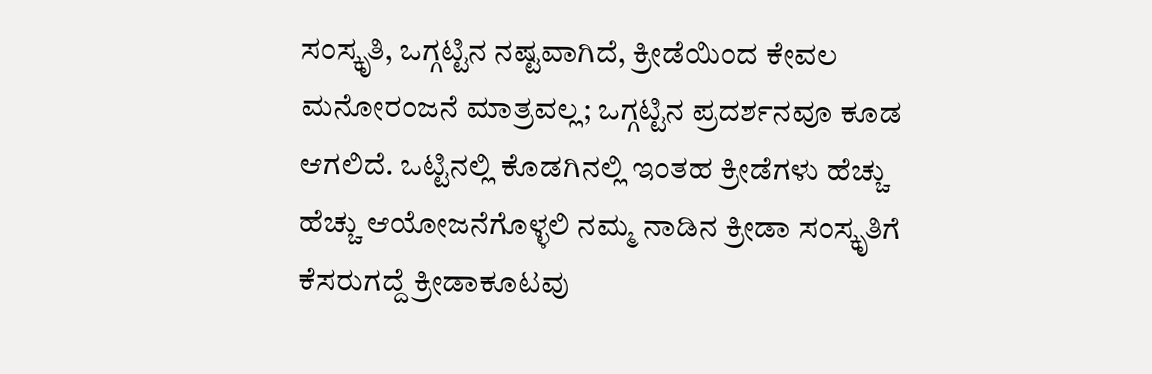ಸಂಸ್ಕೃತಿ, ಒಗ್ಗಟ್ಟಿನ ನಷ್ಟವಾಗಿದೆ, ಕ್ರೀಡೆಯಿಂದ ಕೇವಲ ಮನೋರಂಜನೆ ಮಾತ್ರವಲ್ಲ; ಒಗ್ಗಟ್ಟಿನ ಪ್ರದರ್ಶನವೂ ಕೂಡ ಆಗಲಿದೆ. ಒಟ್ಟಿನಲ್ಲಿ ಕೊಡಗಿನಲ್ಲಿ ಇಂತಹ ಕ್ರೀಡೆಗಳು ಹೆಚ್ಚು ಹೆಚ್ಚು ಆಯೋಜನೆಗೊಳ್ಳಲಿ ನಮ್ಮ ನಾಡಿನ ಕ್ರೀಡಾ ಸಂಸ್ಕೃತಿಗೆ ಕೆಸರುಗದ್ದೆ ಕ್ರೀಡಾಕೂಟವು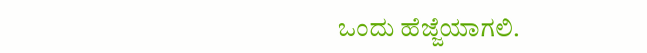ಒಂದು ಹೆಜ್ಜೆಯಾಗಲಿ.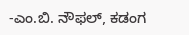-ಎಂ.ಬಿ. ನೌಫಲ್, ಕಡಂಗ